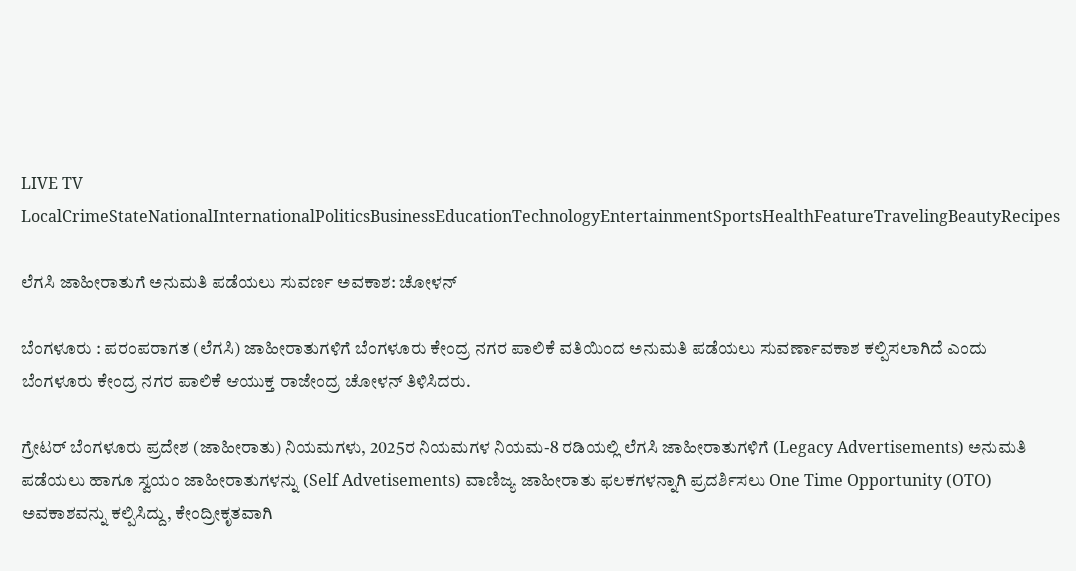LIVE TV LocalCrimeStateNationalInternationalPoliticsBusinessEducationTechnologyEntertainmentSportsHealthFeatureTravelingBeautyRecipes

ಲೆಗಸಿ ಜಾಹೀರಾತುಗೆ ಅನುಮತಿ ಪಡೆಯಲು ಸುವರ್ಣ ಅವಕಾಶ: ಚೋಳನ್

ಬೆಂಗಳೂರು : ಪರಂಪರಾಗತ (ಲೆಗಸಿ) ಜಾಹೀರಾತುಗಳಿಗೆ ಬೆಂಗಳೂರು ಕೇಂದ್ರ ನಗರ ಪಾಲಿಕೆ ವತಿಯಿಂದ ಅನುಮತಿ ಪಡೆಯಲು ಸುವರ್ಣಾವಕಾಶ ಕಲ್ಪಿಸಲಾಗಿದೆ ಎಂದು ಬೆಂಗಳೂರು ಕೇಂದ್ರ ನಗರ ಪಾಲಿಕೆ ಆಯುಕ್ತ ರಾಜೇಂದ್ರ ಚೋಳನ್ ತಿಳಿಸಿದರು.

ಗ್ರೇಟರ್ ಬೆಂಗಳೂರು ಪ್ರದೇಶ (ಜಾಹೀರಾತು) ನಿಯಮಗಳು, 2025ರ ನಿಯಮಗಳ ನಿಯಮ-8 ರಡಿಯಲ್ಲಿ ಲೆಗಸಿ ಜಾಹೀರಾತುಗಳಿಗೆ (Legacy Advertisements) ಅನುಮತಿ ಪಡೆಯಲು ಹಾಗೂ ಸ್ವಯಂ ಜಾಹೀರಾತುಗಳನ್ನು (Self Advetisements) ವಾಣಿಜ್ಯ ಜಾಹೀರಾತು ಫಲಕಗಳನ್ನಾಗಿ ಪ್ರದರ್ಶಿಸಲು One Time Opportunity (OTO) ಅವಕಾಶವನ್ನು ಕಲ್ಪಿಸಿದ್ದು, ಕೇಂದ್ರೀಕೃತವಾಗಿ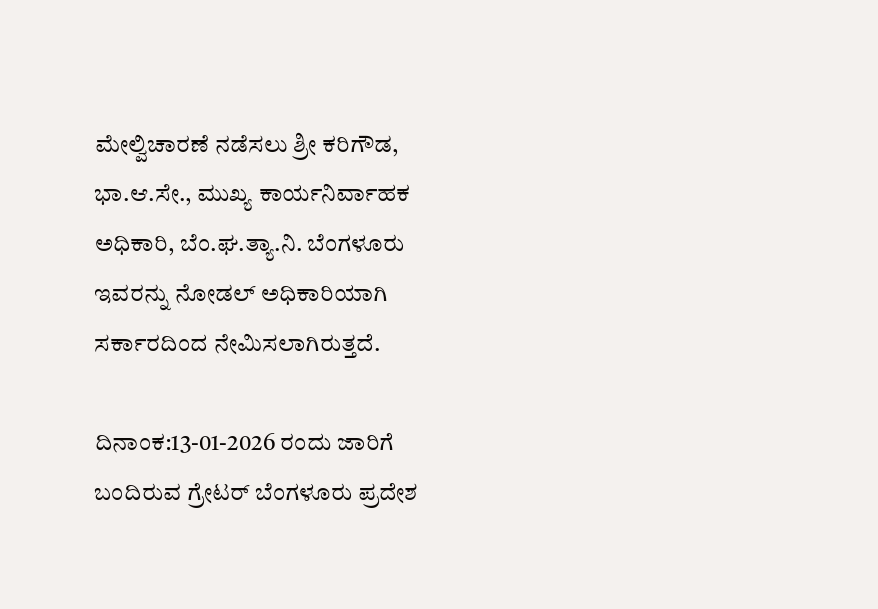ಮೇಲ್ವಿಚಾರಣೆ ನಡೆಸಲು ಶ್ರೀ ಕರಿಗೌಡ, ಭಾ.ಆ.ಸೇ., ಮುಖ್ಯ ಕಾರ್ಯನಿರ್ವಾಹಕ ಅಧಿಕಾರಿ, ಬೆಂ.ಘ.ತ್ಯಾ.ನಿ. ಬೆಂಗಳೂರು ಇವರನ್ನು ನೋಡಲ್ ಅಧಿಕಾರಿಯಾಗಿ ಸರ್ಕಾರದಿಂದ ನೇಮಿಸಲಾಗಿರುತ್ತದೆ.

ದಿನಾಂಕ:13-01-2026 ರಂದು ಜಾರಿಗೆ ಬಂದಿರುವ ಗ್ರೇಟರ್ ಬೆಂಗಳೂರು ಪ್ರದೇಶ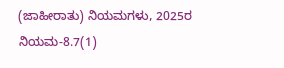(ಜಾಹೀರಾತು) ನಿಯಮಗಳು, 2025ರ ನಿಯಮ-8.7(1)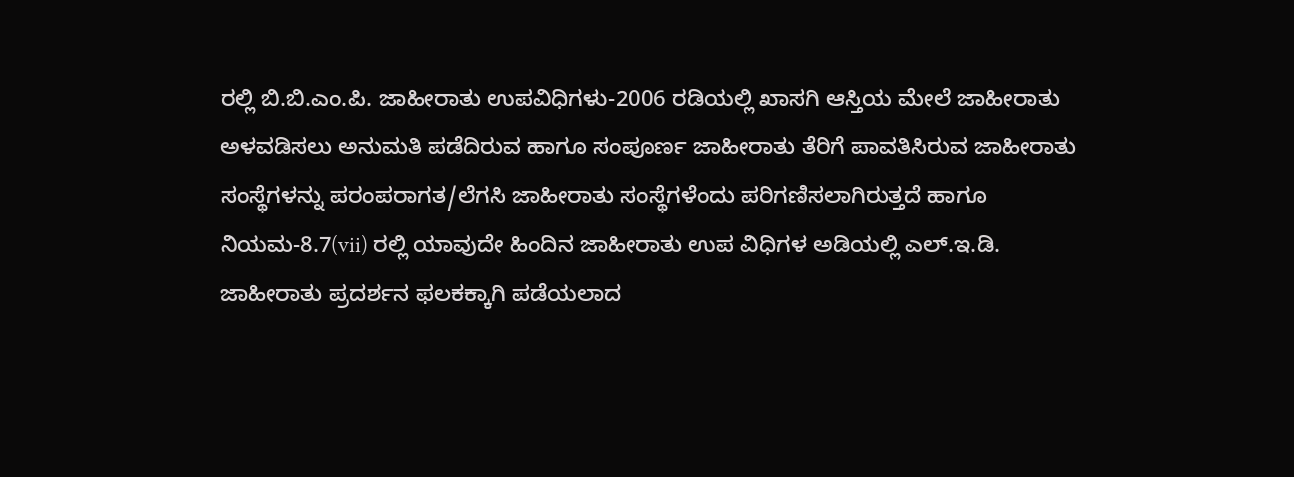ರಲ್ಲಿ ಬಿ.ಬಿ.ಎಂ.ಪಿ. ಜಾಹೀರಾತು ಉಪವಿಧಿಗಳು-2006 ರಡಿಯಲ್ಲಿ ಖಾಸಗಿ ಆಸ್ತಿಯ ಮೇಲೆ ಜಾಹೀರಾತು ಅಳವಡಿಸಲು ಅನುಮತಿ ಪಡೆದಿರುವ ಹಾಗೂ ಸಂಪೂರ್ಣ ಜಾಹೀರಾತು ತೆರಿಗೆ ಪಾವತಿಸಿರುವ ಜಾಹೀರಾತು ಸಂಸ್ಥೆಗಳನ್ನು ಪರಂಪರಾಗತ/ಲೆಗಸಿ ಜಾಹೀರಾತು ಸಂಸ್ಥೆಗಳೆಂದು ಪರಿಗಣಿಸಲಾಗಿರುತ್ತದೆ ಹಾಗೂ ನಿಯಮ-8.7(vii) ರಲ್ಲಿ ಯಾವುದೇ ಹಿಂದಿನ ಜಾಹೀರಾತು ಉಪ ವಿಧಿಗಳ ಅಡಿಯಲ್ಲಿ ಎಲ್.ಇ.ಡಿ. ಜಾಹೀರಾತು ಪ್ರದರ್ಶನ ಫಲಕಕ್ಕಾಗಿ ಪಡೆಯಲಾದ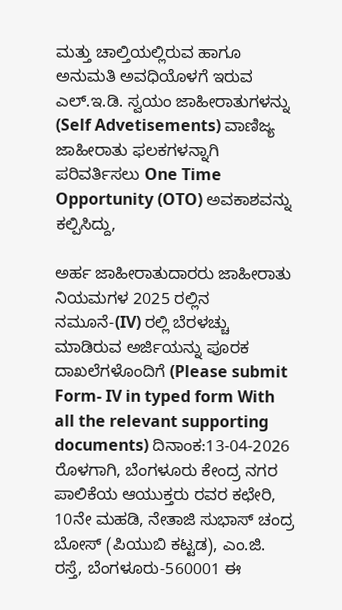ಮತ್ತು ಚಾಲ್ತಿಯಲ್ಲಿರುವ ಹಾಗೂ ಅನುಮತಿ ಅವಧಿಯೊಳಗೆ ಇರುವ ಎಲ್.ಇ.ಡಿ. ಸ್ವಯಂ ಜಾಹೀರಾತುಗಳನ್ನು (Self Advetisements) ವಾಣಿಜ್ಯ ಜಾಹೀರಾತು ಫಲಕಗಳನ್ನಾಗಿ ಪರಿವರ್ತಿಸಲು One Time Opportunity (OTO) ಅವಕಾಶವನ್ನು ಕಲ್ಪಿಸಿದ್ದು,

ಅರ್ಹ ಜಾಹೀರಾತುದಾರರು ಜಾಹೀರಾತು ನಿಯಮಗಳ 2025 ರಲ್ಲಿನ ನಮೂನೆ-(IV) ರಲ್ಲಿ ಬೆರಳಚ್ಚು ಮಾಡಿರುವ ಅರ್ಜಿಯನ್ನು ಪೂರಕ ದಾಖಲೆಗಳೊಂದಿಗೆ (Please submit Form- IV in typed form With all the relevant supporting documents) ದಿನಾಂಕ:13-04-2026 ರೊಳಗಾಗಿ, ಬೆಂಗಳೂರು ಕೇಂದ್ರ ನಗರ ಪಾಲಿಕೆಯ ಆಯುಕ್ತರು ರವರ ಕಛೇರಿ, 10ನೇ ಮಹಡಿ, ನೇತಾಜಿ ಸುಭಾಸ್ ಚಂದ್ರ ಬೋಸ್ (ಪಿಯುಬಿ ಕಟ್ಟಡ), ಎಂ.ಜಿ. ರಸ್ತೆ, ಬೆಂಗಳೂರು-560001 ಈ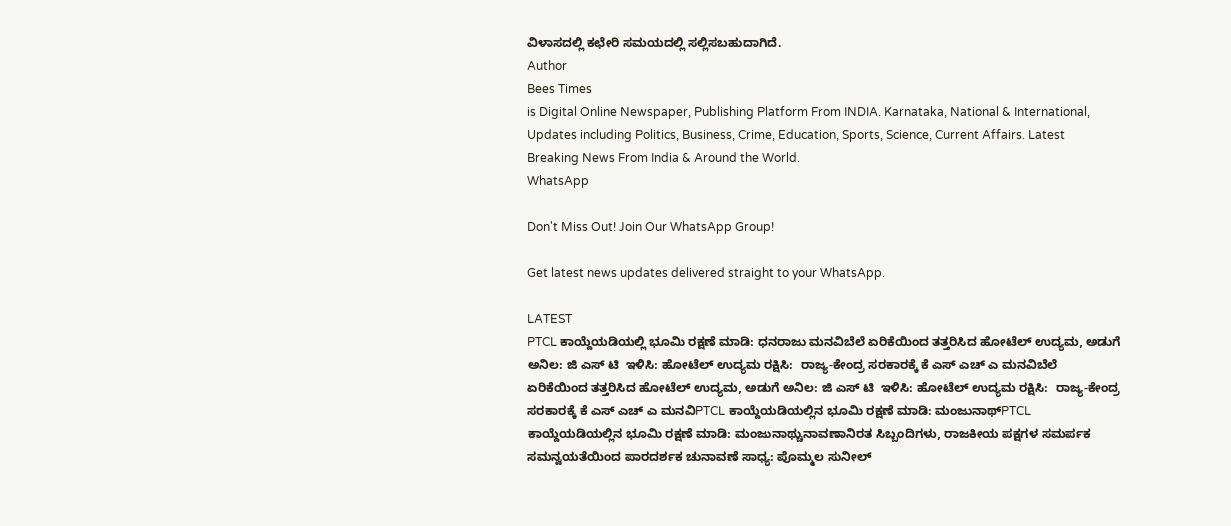ವಿಳಾಸದಲ್ಲಿ ಕಛೇರಿ ಸಮಯದಲ್ಲಿ ಸಲ್ಲಿಸಬಹುದಾಗಿದೆ.
Author
Bees Times
is Digital Online Newspaper, Publishing Platform From INDIA. Karnataka, National & International, Updates including Politics, Business, Crime, Education, Sports, Science, Current Affairs. Latest Breaking News From India & Around the World.
WhatsApp

Don't Miss Out! Join Our WhatsApp Group!

Get latest news updates delivered straight to your WhatsApp.

LATEST
PTCL ಕಾಯ್ದೆಯಡಿಯಲ್ಲಿ ಭೂಮಿ ರಕ್ಷಣೆ ಮಾಡಿ: ಧನರಾಜು ಮನವಿಬೆಲೆ ಏರಿಕೆಯಿಂದ ತತ್ತರಿಸಿದ ಹೋಟೆಲ್ ಉದ್ಯಮ, ಅಡುಗೆ ಅನಿಲ: ಜಿ ಎಸ್ ಟಿ  ಇಳಿಸಿ: ಹೋಟೆಲ್ ಉದ್ಯಮ ರಕ್ಷಿಸಿ:  ರಾಜ್ಯ-ಕೇಂದ್ರ ಸರಕಾರಕ್ಕೆ ಕೆ ಎಸ್ ಎಚ್ ಎ ಮನವಿಬೆಲೆ ಏರಿಕೆಯಿಂದ ತತ್ತರಿಸಿದ ಹೋಟೆಲ್ ಉದ್ಯಮ, ಅಡುಗೆ ಅನಿಲ: ಜಿ ಎಸ್ ಟಿ  ಇಳಿಸಿ: ಹೋಟೆಲ್ ಉದ್ಯಮ ರಕ್ಷಿಸಿ:  ರಾಜ್ಯ-ಕೇಂದ್ರ ಸರಕಾರಕ್ಕೆ ಕೆ ಎಸ್ ಎಚ್ ಎ ಮನವಿPTCL ಕಾಯ್ದೆಯಡಿಯಲ್ಲಿನ ಭೂಮಿ ರಕ್ಷಣೆ ಮಾಡಿ: ಮಂಜುನಾಥ್PTCL ಕಾಯ್ದೆಯಡಿಯಲ್ಲಿನ ಭೂಮಿ ರಕ್ಷಣೆ ಮಾಡಿ: ಮಂಜುನಾಥ್ಚುನಾವಣಾನಿರತ ಸಿಬ್ಬಂದಿಗಳು, ರಾಜಕೀಯ ಪಕ್ಷಗಳ ಸಮರ್ಪಕ ಸಮನ್ವಯತೆಯಿಂದ ಪಾರದರ್ಶಕ ಚುನಾವಣೆ ಸಾಧ್ಯ: ಪೊಮ್ಮಲ ಸುನೀಲ್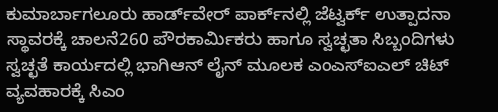ಕುಮಾರ್ಬಾಗಲೂರು ಹಾರ್ಡ್‌ವೇರ್ ಪಾರ್ಕ್‌ನಲ್ಲಿ ಜೆಟ್ವರ್ಕ್ ಉತ್ಪಾದನಾ ಸ್ಥಾವರಕ್ಕೆ ಚಾಲನೆ260 ಪೌರಕಾರ್ಮಿಕರು ಹಾಗೂ ಸ್ವಚ್ಛತಾ ಸಿಬ್ಬಂದಿಗಳು ಸ್ವಚ್ಛತೆ ಕಾರ್ಯದಲ್ಲಿ ಭಾಗಿಆನ್ ಲೈನ್ ಮೂಲಕ ಎಂಎಸ್ಐಎಲ್ ಚಿಟ್ ವ್ಯವಹಾರಕ್ಕೆ ಸಿಎಂ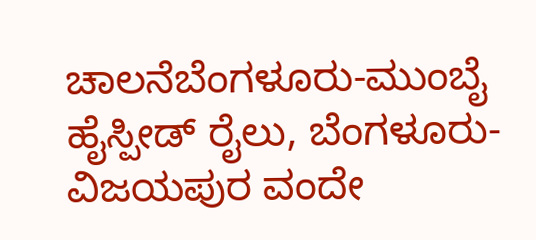ಚಾಲನೆಬೆಂಗಳೂರು-ಮುಂಬೈ ಹೈಸ್ಪೀಡ್ ರೈಲು, ಬೆಂಗಳೂರು- ವಿಜಯಪುರ ವಂದೇ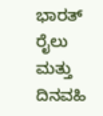ಭಾರತ್ ರೈಲು ಮತ್ತು ದಿನವಹಿ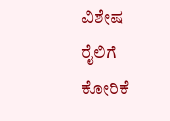ವಿಶೇಷ ರೈಲಿಗೆ ಕೋರಿಕೆ